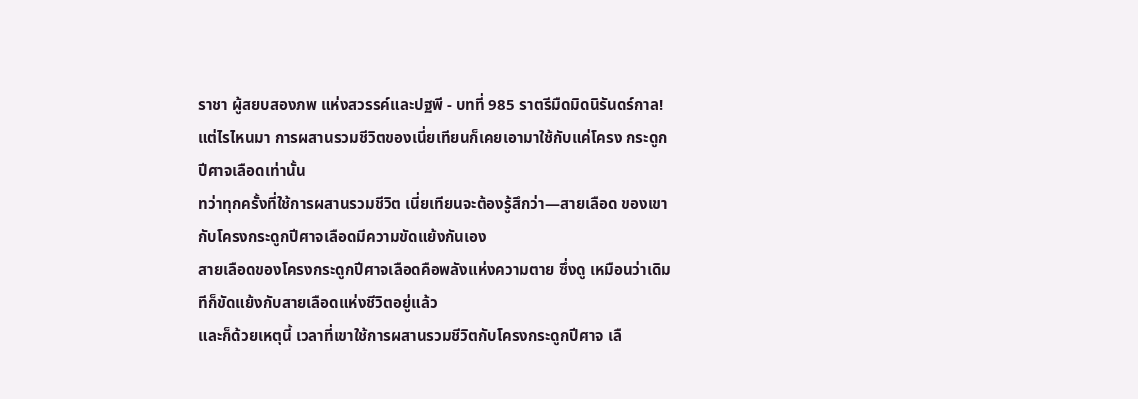ราชา ผู้สยบสองภพ แห่งสวรรค์และปฐพี - บทที่ 985 ราตรีมืดมิดนิรันดร์กาล!
แต่ไรไหนมา การผสานรวมชีวิตของเนี่ยเทียนก็เคยเอามาใช้กับแค่โครง กระดูกปีศาจเลือดเท่านั้น
ทว่าทุกครั้งที่ใช้การผสานรวมชีวิต เนี่ยเทียนจะต้องรู้สึกว่า—สายเลือด ของเขากับโครงกระดูกปีศาจเลือดมีความขัดแย้งกันเอง
สายเลือดของโครงกระดูกปีศาจเลือดคือพลังแห่งความตาย ซึ่งดู เหมือนว่าเดิมทีก็ขัดแย้งกับสายเลือดแห่งชีวิตอยู่แล้ว
และก็ด้วยเหตุนี้ เวลาที่เขาใช้การผสานรวมชีวิตกับโครงกระดูกปีศาจ เลื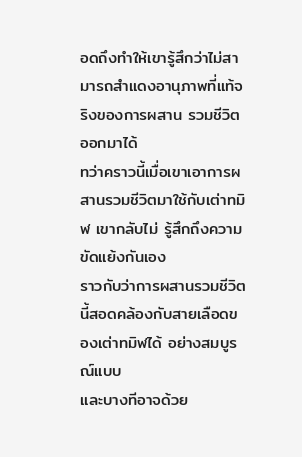อดถึงทำให้เขารู้สึกว่าไม่สามารถสำแดงอานุภาพที่แท้จริงของการผสาน รวมชีวิตออกมาได้
ทว่าคราวนี้เมื่อเขาเอาการผสานรวมชีวิตมาใช้กับเต่าทมิฬ เขากลับไม่ รู้สึกถึงความขัดแย้งกันเอง
ราวกับว่าการผสานรวมชีวิตนี้สอดคล้องกับสายเลือดของเต่าทมิฬได้ อย่างสมบูรณ์แบบ
และบางทีอาจด้วย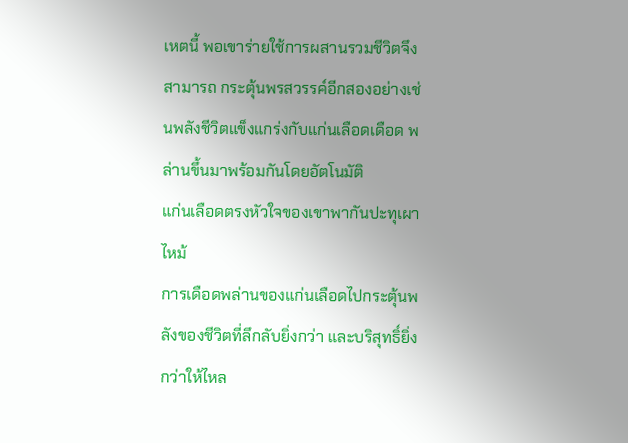เหตนี้ พอเขาร่ายใช้การผสานรวมชีวิตจึงสามารถ กระตุ้นพรสวรรค์อีกสองอย่างเช่นพลังชีวิตแข็งแกร่งกับแก่นเลือดเดือด พล่านขึ้นมาพร้อมกันโดยอัตโนมัติ
แก่นเลือดตรงหัวใจของเขาพากันปะทุเผาไหม้
การเดือดพล่านของแก่นเลือดไปกระตุ้นพลังของชีวิตที่ลึกลับยิ่งกว่า และบริสุทธิ์ยิ่งกว่าให้ไหล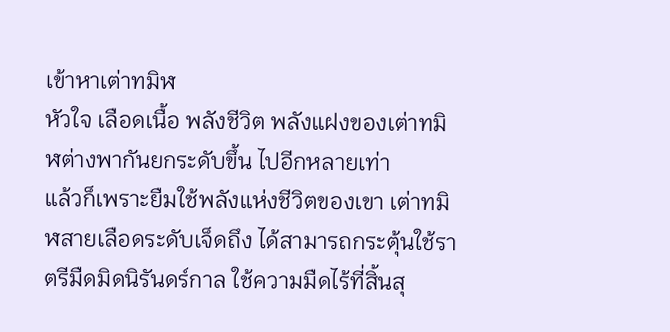เข้าหาเต่าทมิฬ
หัวใจ เลือดเนื้อ พลังชีวิต พลังแฝงของเต่าทมิฬต่างพากันยกระดับขึ้น ไปอีกหลายเท่า
แล้วก็เพราะยืมใช้พลังแห่งชีวิตของเขา เต่าทมิฬสายเลือดระดับเจ็ดถึง ได้สามารถกระตุ้นใช้ราตรีมืดมิดนิรันดร์กาล ใช้ความมืดไร้ที่สิ้นสุ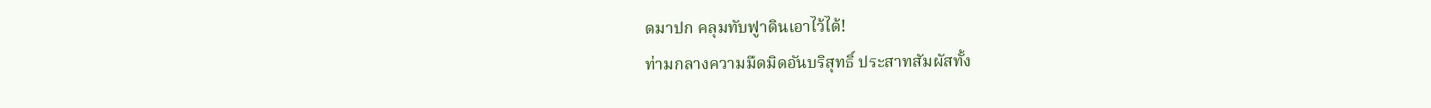ดมาปก คลุมทับฟูาดินเอาไว้ได้!
ท่ามกลางความมืดมิดอันบริสุทธิ์ ประสาทสัมผัสทั้ง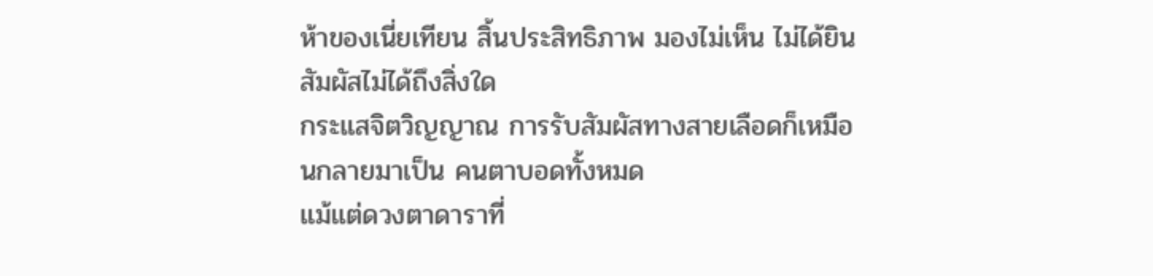ห้าของเนี่ยเทียน สิ้นประสิทธิภาพ มองไม่เห็น ไม่ได้ยิน สัมผัสไม่ได้ถึงสิ่งใด
กระแสจิตวิญญาณ การรับสัมผัสทางสายเลือดก็เหมือนกลายมาเป็น คนตาบอดทั้งหมด
แม้แต่ดวงตาดาราที่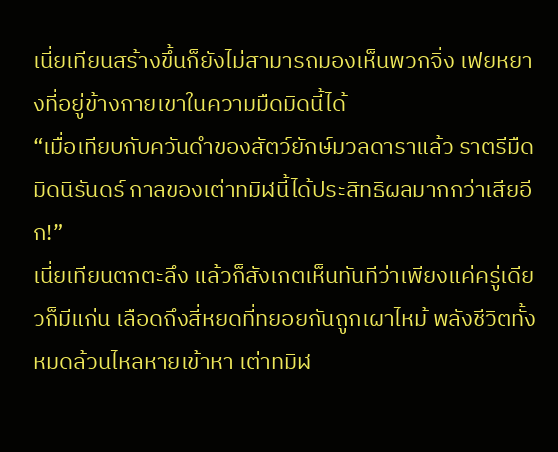เนี่ยเทียนสร้างขึ้นก็ยังไม่สามารถมองเห็นพวกจิ่ง เฟยหยางที่อยู่ข้างกายเขาในความมืดมิดนี้ได้
“เมื่อเทียบกับควันดำของสัตว์ยักษ์มวลดาราแล้ว ราตรีมืดมิดนิรันดร์ กาลของเต่าทมิฬนี้ได้ประสิทธิผลมากกว่าเสียอีก!”
เนี่ยเทียนตกตะลึง แล้วก็สังเกตเห็นทันทีว่าเพียงแค่ครู่เดียวก็มีแก่น เลือดถึงสี่หยดที่ทยอยกันถูกเผาไหม้ พลังชีวิตทั้งหมดล้วนไหลหายเข้าหา เต่าทมิฬ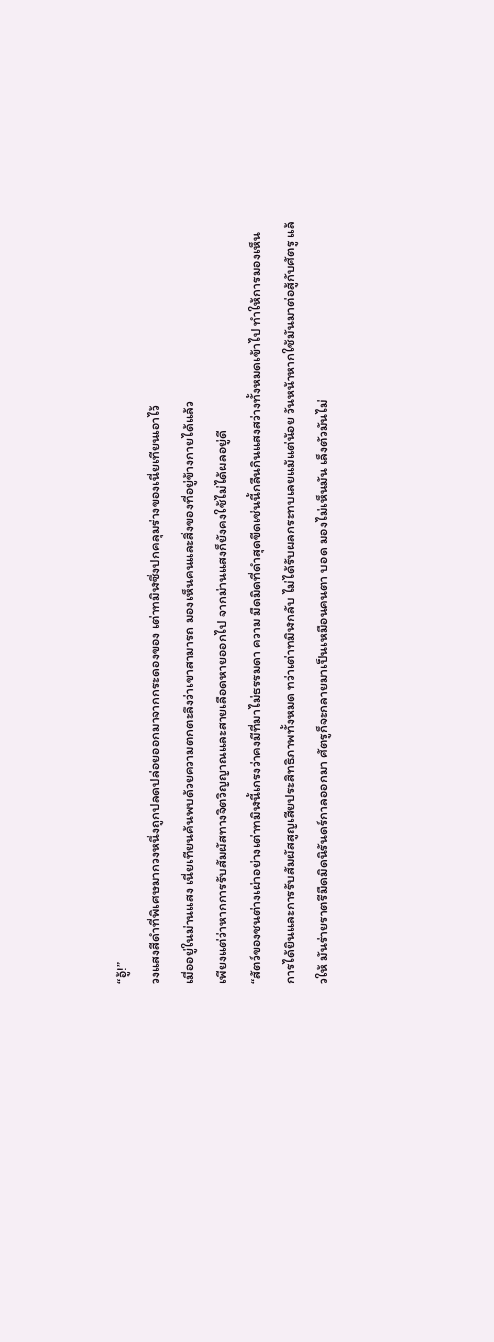“อู้!”
วงแสงสีดำที่พิเศษมากวงหนึ่งถูกปลดปล่อยออกมาจากกระดองของ เต่าทมิฬซึ่งปกคลุมร่างของเนี่ยเทียนเอาไว้
เมื่ออยู่ในม่านแสง เนี่ยเทียนค้นพบด้วยความตกตะลึงว่าเขาสามารถ มองเห็นคนและสิ่งของที่อยู่ข้างกายได้แล้ว
เพียงแต่ว่าหากการรับสัมผัสทางจิตวิญญาณและสายเลือดหายออกไป จากม่านแสงก็ยังคงใช้ไม่ได้ผลอยู่ดี
“สัตว์ของชนต่างเผ่าอย่างเต่าทมิฬนี้เกรงว่าคงมีที่มาไม่ธรรมดา ความ มืดมิดที่ดำสุดขีดเช่นนี้กลืนกินแสงสว่างทั้งหมดเข้าไป ทำให้การมองเห็น การได้ยินและการรับสัมผัสสูญเสียประสิทธิภาพทั้งหมด ทว่าเต่าทมิฬกลับ ไม่ได้รับผลกระทบเลยแม้แต่น้อย วันหน้าหากใช้มันมาต่อสู้กับศัตรู แล้วให้ มันร่ายราตรีมืดมิดนิรันดร์กาลออกมา ศัตรูก็จะกลายมาเป็นเหมือนคนตา บอด มองไม่เห็นมัน เล็งตัวมันไม่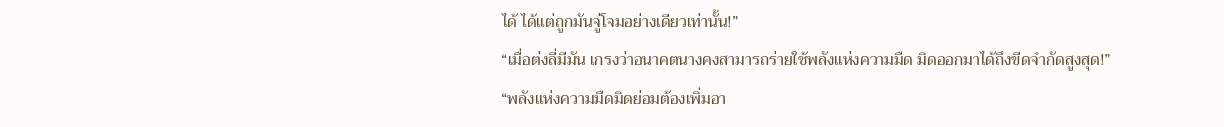ได้ ได้แต่ถูกมันจู่โจมอย่างเดียวเท่านั้น!”
“เมื่อต่งลี่มีมัน เกรงว่าอนาคตนางคงสามารถร่ายใช้พลังแห่งความมืด มิดออกมาได้ถึงขีดจำกัดสูงสุด!”
“พลังแห่งความมืดมิดย่อมต้องเพิ่มอา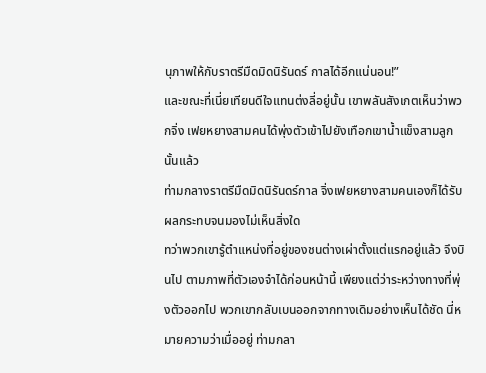นุภาพให้กับราตรีมืดมิดนิรันดร์ กาลได้อีกแน่นอน!”
และขณะที่เนี่ยเทียนดีใจแทนต่งลี่อยู่นั้น เขาพลันสังเกตเห็นว่าพวกจิ่ง เฟยหยางสามคนได้พุ่งตัวเข้าไปยังเทือกเขาน้ำแข็งสามลูกนั้นแล้ว
ท่ามกลางราตรีมืดมิดนิรันดร์กาล จิ่งเฟยหยางสามคนเองก็ได้รับ ผลกระทบจนมองไม่เห็นสิ่งใด
ทว่าพวกเขารู้ตำแหน่งที่อยู่ของชนต่างเผ่าตั้งแต่แรกอยู่แล้ว จึงบินไป ตามภาพที่ตัวเองจำได้ก่อนหน้านี้ เพียงแต่ว่าระหว่างทางที่พุ่งตัวออกไป พวกเขากลับเบนออกจากทางเดิมอย่างเห็นได้ชัด นี่หมายความว่าเมื่ออยู่ ท่ามกลา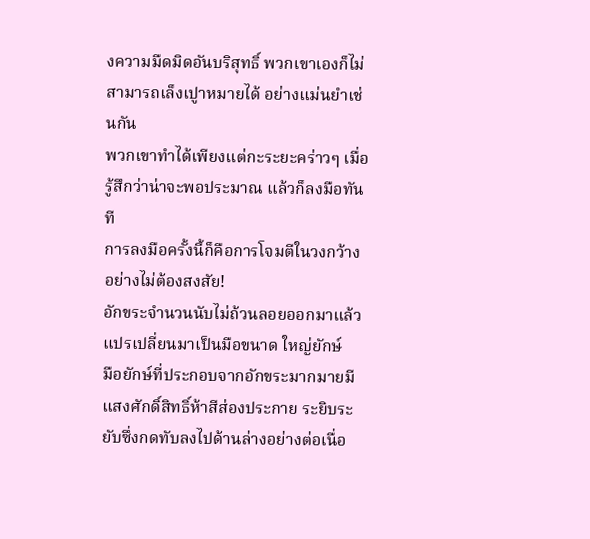งความมืดมิดอันบริสุทธิ์ พวกเขาเองก็ไม่สามารถเล็งเปูาหมายได้ อย่างแม่นยำเช่นกัน
พวกเขาทำได้เพียงแต่กะระยะคร่าวๆ เมื่อรู้สึกว่าน่าจะพอประมาณ แล้วก็ลงมือทันที
การลงมือครั้งนี้ก็คือการโจมตีในวงกว้างอย่างไม่ต้องสงสัย!
อักขระจำนวนนับไม่ถ้วนลอยออกมาแล้วแปรเปลี่ยนมาเป็นมือขนาด ใหญ่ยักษ์
มือยักษ์ที่ประกอบจากอักขระมากมายมีแสงศักดิ์สิทธิ์ห้าสีส่องประกาย ระยิบระยับซึ่งกดทับลงไปด้านล่างอย่างต่อเนื่อ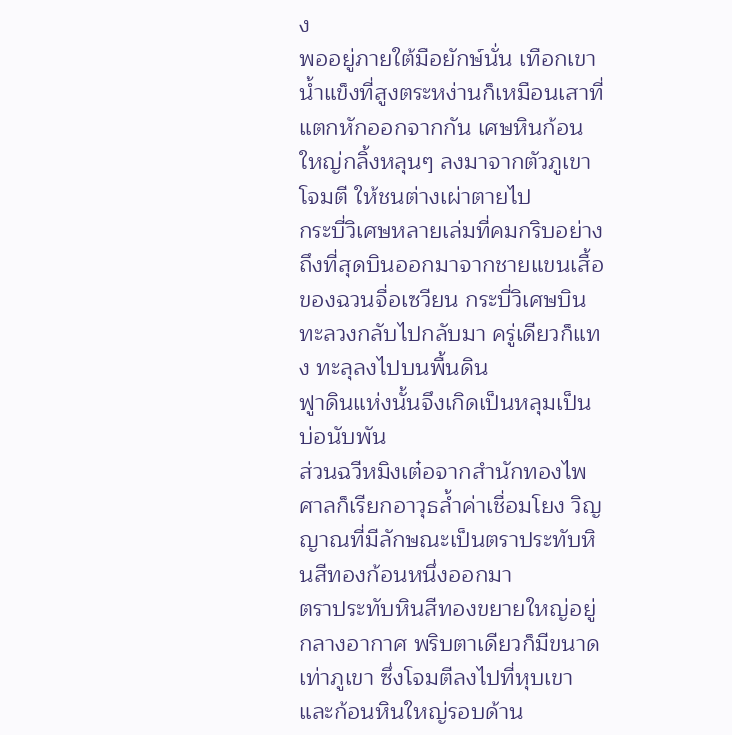ง
พออยู่ภายใต้มือยักษ์นั่น เทือกเขาน้ำแข็งที่สูงตระหง่านก็เหมือนเสาที่ แตกหักออกจากกัน เศษหินก้อนใหญ่กลิ้งหลุนๆ ลงมาจากตัวภูเขา โจมตี ให้ชนต่างเผ่าตายไป
กระบี่วิเศษหลายเล่มที่คมกริบอย่างถึงที่สุดบินออกมาจากชายแขนเสื้อ ของฉวนจื่อเซวียน กระบี่วิเศษบินทะลวงกลับไปกลับมา ครู่เดียวก็แทง ทะลุลงไปบนพื้นดิน
ฟูาดินแห่งนั้นจึงเกิดเป็นหลุมเป็นบ่อนับพัน
ส่วนฉวีหมิงเต๋อจากสำนักทองไพศาลก็เรียกอาวุธล้ำค่าเชื่อมโยง วิญญาณที่มีลักษณะเป็นตราประทับหินสีทองก้อนหนึ่งออกมา
ตราประทับหินสีทองขยายใหญ่อยู่กลางอากาศ พริบตาเดียวก็มีขนาด เท่าภูเขา ซึ่งโจมตีลงไปที่หุบเขาและก้อนหินใหญ่รอบด้าน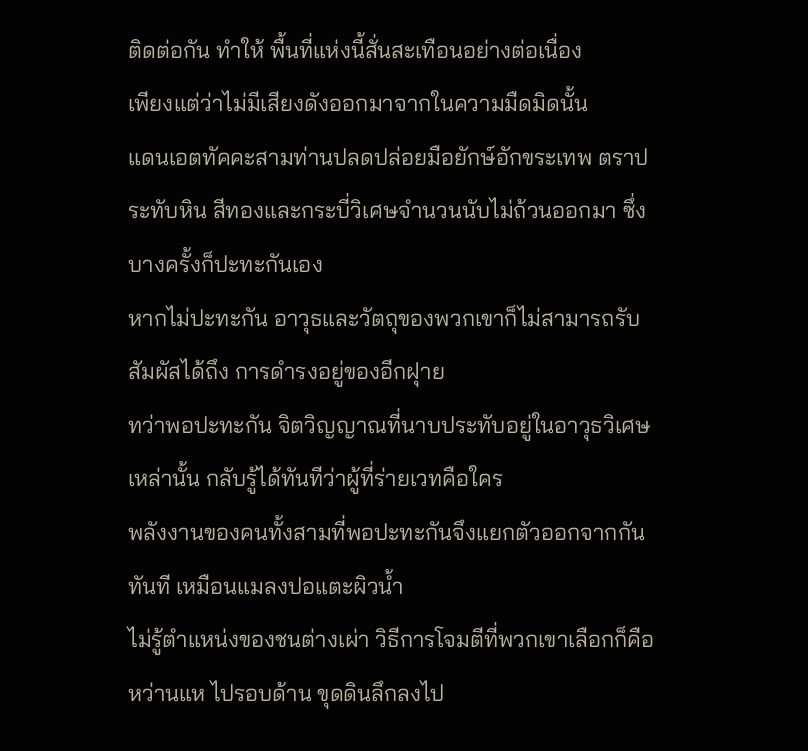ติดต่อกัน ทำให้ พื้นที่แห่งนี้สั่นสะเทือนอย่างต่อเนื่อง
เพียงแต่ว่าไม่มีเสียงดังออกมาจากในความมืดมิดนั้น
แดนเอตทัคคะสามท่านปลดปล่อยมือยักษ์อักขระเทพ ตราประทับหิน สีทองและกระบี่วิเศษจำนวนนับไม่ถ้วนออกมา ซึ่งบางครั้งก็ปะทะกันเอง
หากไม่ปะทะกัน อาวุธและวัตถุของพวกเขาก็ไม่สามารถรับสัมผัสได้ถึง การดำรงอยู่ของอีกฝุาย
ทว่าพอปะทะกัน จิตวิญญาณที่นาบประทับอยู่ในอาวุธวิเศษเหล่านั้น กลับรู้ได้ทันทีว่าผู้ที่ร่ายเวทคือใคร
พลังงานของคนทั้งสามที่พอปะทะกันจึงแยกตัวออกจากกันทันที เหมือนแมลงปอแตะผิวน้ำ
ไม่รู้ตำแหน่งของชนต่างเผ่า วิธีการโจมตีที่พวกเขาเลือกก็คือหว่านแห ไปรอบด้าน ขุดดินลึกลงไป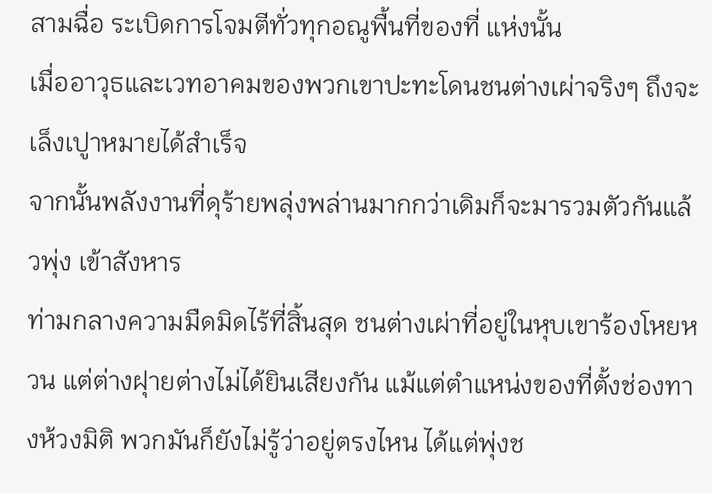สามฉื่อ ระเบิดการโจมตีทั่วทุกอณูพื้นที่ของที่ แห่งนั้น
เมื่ออาวุธและเวทอาคมของพวกเขาปะทะโดนชนต่างเผ่าจริงๆ ถึงจะ เล็งเปูาหมายได้สำเร็จ
จากนั้นพลังงานที่ดุร้ายพลุ่งพล่านมากกว่าเดิมก็จะมารวมตัวกันแล้วพุ่ง เข้าสังหาร
ท่ามกลางความมืดมิดไร้ที่สิ้นสุด ชนต่างเผ่าที่อยู่ในหุบเขาร้องโหยหวน แต่ต่างฝุายต่างไม่ได้ยินเสียงกัน แม้แต่ตำแหน่งของที่ตั้งช่องทางห้วงมิติ พวกมันก็ยังไม่รู้ว่าอยู่ตรงไหน ได้แต่พุ่งช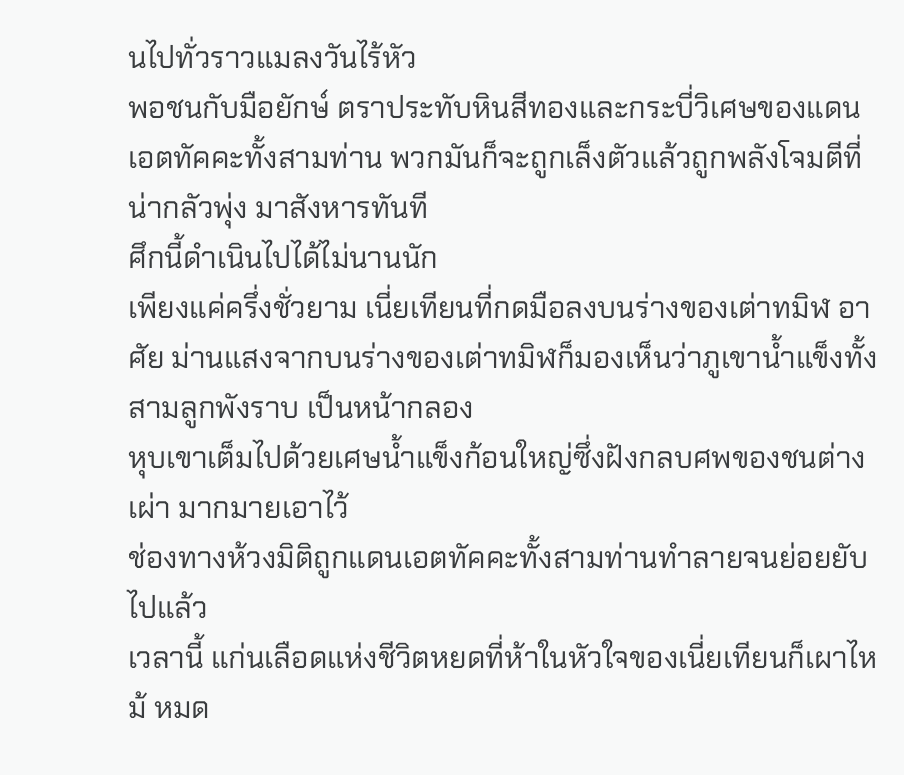นไปทั่วราวแมลงวันไร้หัว
พอชนกับมือยักษ์ ตราประทับหินสีทองและกระบี่วิเศษของแดน เอตทัคคะทั้งสามท่าน พวกมันก็จะถูกเล็งตัวแล้วถูกพลังโจมตีที่น่ากลัวพุ่ง มาสังหารทันที
ศึกนี้ดำเนินไปได้ไม่นานนัก
เพียงแค่ครึ่งชั่วยาม เนี่ยเทียนที่กดมือลงบนร่างของเต่าทมิฬ อาศัย ม่านแสงจากบนร่างของเต่าทมิฬก็มองเห็นว่าภูเขาน้ำแข็งทั้งสามลูกพังราบ เป็นหน้ากลอง
หุบเขาเต็มไปด้วยเศษน้ำแข็งก้อนใหญ่ซึ่งฝังกลบศพของชนต่างเผ่า มากมายเอาไว้
ช่องทางห้วงมิติถูกแดนเอตทัคคะทั้งสามท่านทำลายจนย่อยยับไปแล้ว
เวลานี้ แก่นเลือดแห่งชีวิตหยดที่ห้าในหัวใจของเนี่ยเทียนก็เผาไหม้ หมด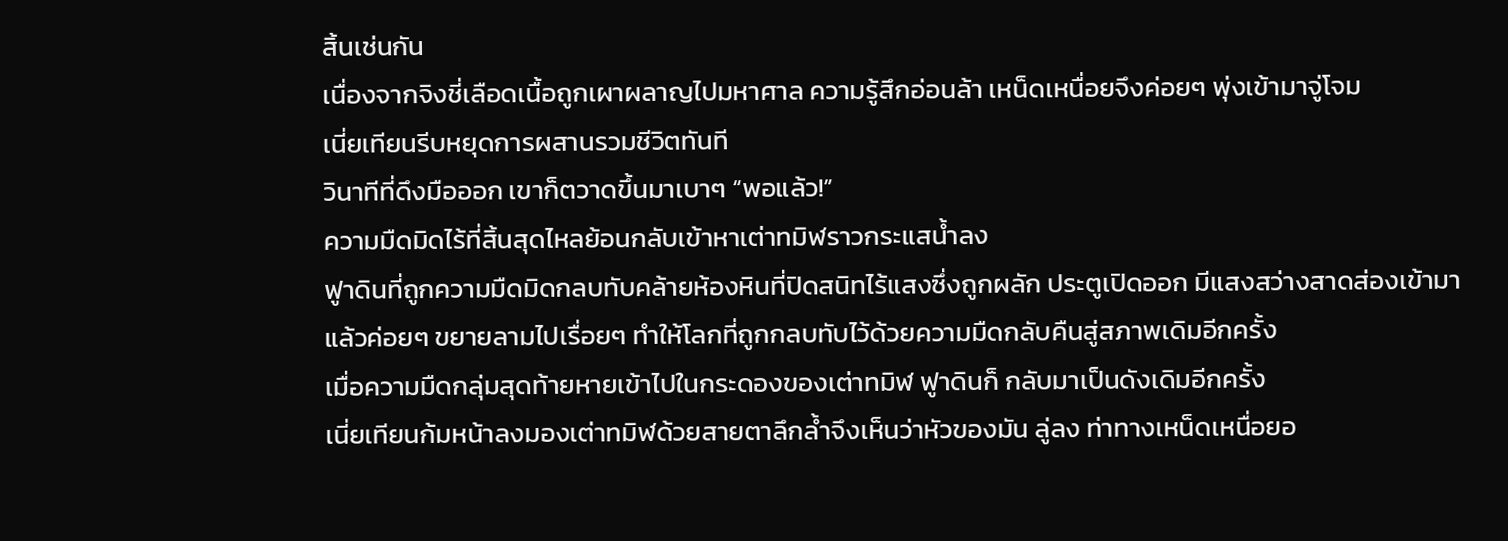สิ้นเช่นกัน
เนื่องจากจิงชี่เลือดเนื้อถูกเผาผลาญไปมหาศาล ความรู้สึกอ่อนล้า เหน็ดเหนื่อยจึงค่อยๆ พุ่งเข้ามาจู่โจม
เนี่ยเทียนรีบหยุดการผสานรวมชีวิตทันที
วินาทีที่ดึงมือออก เขาก็ตวาดขึ้นมาเบาๆ “พอแล้ว!”
ความมืดมิดไร้ที่สิ้นสุดไหลย้อนกลับเข้าหาเต่าทมิฬราวกระแสน้ำลง
ฟูาดินที่ถูกความมืดมิดกลบทับคล้ายห้องหินที่ปิดสนิทไร้แสงซึ่งถูกผลัก ประตูเปิดออก มีแสงสว่างสาดส่องเข้ามาแล้วค่อยๆ ขยายลามไปเรื่อยๆ ทำให้โลกที่ถูกกลบทับไว้ด้วยความมืดกลับคืนสู่สภาพเดิมอีกครั้ง
เมื่อความมืดกลุ่มสุดท้ายหายเข้าไปในกระดองของเต่าทมิฬ ฟูาดินก็ กลับมาเป็นดังเดิมอีกครั้ง
เนี่ยเทียนก้มหน้าลงมองเต่าทมิฬด้วยสายตาลึกล้ำจึงเห็นว่าหัวของมัน ลู่ลง ท่าทางเหน็ดเหนื่อยอ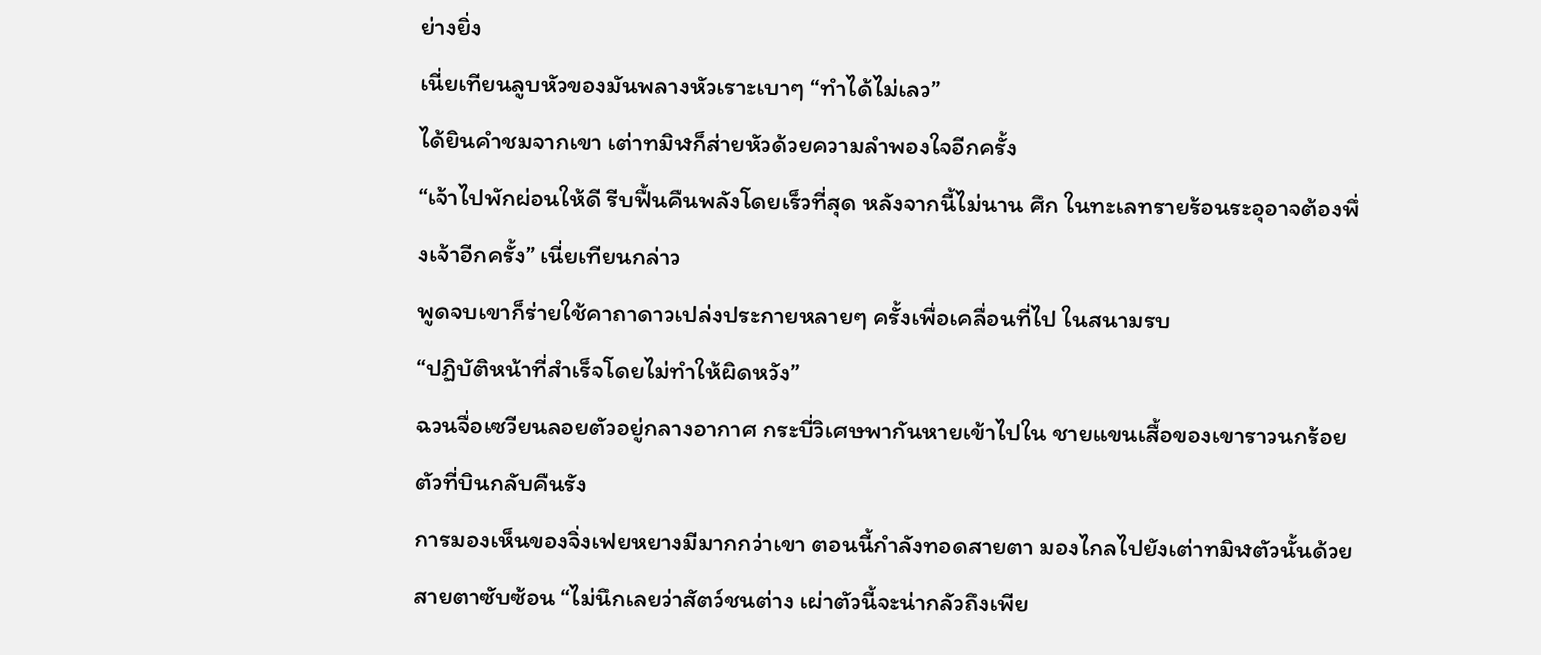ย่างยิ่ง
เนี่ยเทียนลูบหัวของมันพลางหัวเราะเบาๆ “ทำได้ไม่เลว”
ได้ยินคำชมจากเขา เต่าทมิฬก็ส่ายหัวด้วยความลำพองใจอีกครั้ง
“เจ้าไปพักผ่อนให้ดี รีบฟื้นคืนพลังโดยเร็วที่สุด หลังจากนี้ไม่นาน ศึก ในทะเลทรายร้อนระอุอาจต้องพึ่งเจ้าอีกครั้ง” เนี่ยเทียนกล่าว
พูดจบเขาก็ร่ายใช้คาถาดาวเปล่งประกายหลายๆ ครั้งเพื่อเคลื่อนที่ไป ในสนามรบ
“ปฏิบัติหน้าที่สำเร็จโดยไม่ทำให้ผิดหวัง”
ฉวนจื่อเซวียนลอยตัวอยู่กลางอากาศ กระบี่วิเศษพากันหายเข้าไปใน ชายแขนเสื้อของเขาราวนกร้อยตัวที่บินกลับคืนรัง
การมองเห็นของจิ่งเฟยหยางมีมากกว่าเขา ตอนนี้กำลังทอดสายตา มองไกลไปยังเต่าทมิฬตัวนั้นด้วยสายตาซับซ้อน “ไม่นึกเลยว่าสัตว์ชนต่าง เผ่าตัวนี้จะน่ากลัวถึงเพีย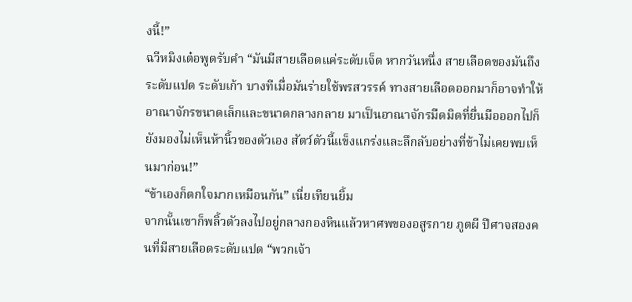งนี้!”
ฉวีหมิงเต๋อพูดรับคำ “มันมีสายเลือดแค่ระดับเจ็ด หากวันหนึ่ง สายเลือดของมันถึงระดับแปด ระดับเก้า บางทีเมื่อมันร่ายใช้พรสวรรค์ ทางสายเลือดออกมาก็อาจทำให้อาณาจักรขนาดเล็กและขนาดกลางกลาย มาเป็นอาณาจักรมืดมิดที่ยื่นมือออกไปก็ยังมองไม่เห็นห้านิ้วของตัวเอง สัตว์ตัวนี้แข็งแกร่งและลึกลับอย่างที่ข้าไม่เคยพบเห็นมาก่อน!”
“ข้าเองก็ตกใจมากเหมือนกัน” เนี่ยเทียนยิ้ม
จากนั้นเขาก็พลิ้วตัวลงไปอยู่กลางกองหินแล้วหาศพของอสูรกาย ภูตผี ปีศาจสองคนที่มีสายเลือดระดับแปด “พวกเจ้า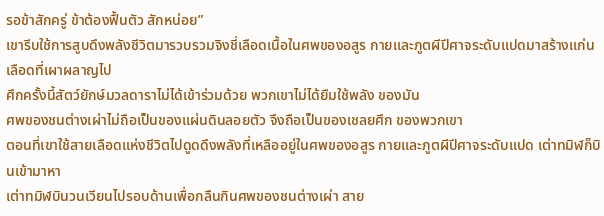รอข้าสักครู่ ข้าต้องฟื้นตัว สักหน่อย”
เขารีบใช้การสูบดึงพลังชีวิตมารวบรวมจิงชี่เลือดเนื้อในศพของอสูร กายและภูตผีปีศาจระดับแปดมาสร้างแก่นเลือดที่เผาผลาญไป
ศึกครั้งนี้สัตว์ยักษ์มวลดาราไม่ได้เข้าร่วมด้วย พวกเขาไม่ได้ยืมใช้พลัง ของมัน
ศพของชนต่างเผ่าไม่ถือเป็นของแผ่นดินลอยตัว จึงถือเป็นของเชลยศึก ของพวกเขา
ตอนที่เขาใช้สายเลือดแห่งชีวิตไปดูดดึงพลังที่เหลืออยู่ในศพของอสูร กายและภูตผีปีศาจระดับแปด เต่าทมิฬก็บินเข้ามาหา
เต่าทมิฬบินวนเวียนไปรอบด้านเพื่อกลืนกินศพของชนต่างเผ่า สาย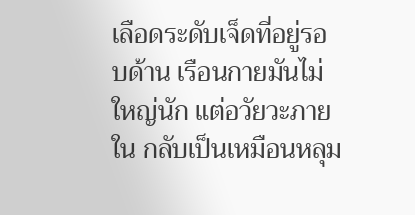เลือดระดับเจ็ดที่อยู่รอบด้าน เรือนกายมันไม่ใหญ่นัก แต่อวัยวะภายใน กลับเป็นเหมือนหลุม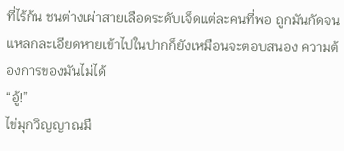ที่ไร้ก้น ชนต่างเผ่าสายเลือดระดับเจ็ดแต่ละคนที่พอ ถูกมันกัดจนแหลกละเอียดหายเข้าไปในปากก็ยังเหมือนจะตอบสนอง ความต้องการของมันไม่ได้
“อู้!”
ไข่มุกวิญญาณมื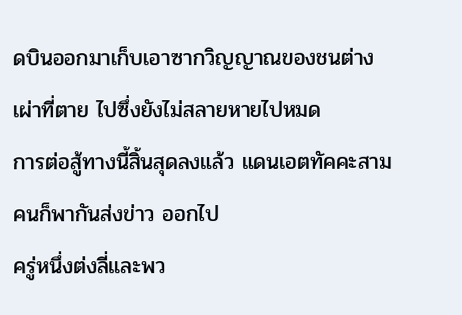ดบินออกมาเก็บเอาซากวิญญาณของชนต่างเผ่าที่ตาย ไปซึ่งยังไม่สลายหายไปหมด
การต่อสู้ทางนี้สิ้นสุดลงแล้ว แดนเอตทัคคะสามคนก็พากันส่งข่าว ออกไป
ครู่หนึ่งต่งลี่และพว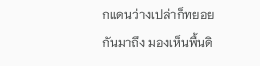กแดนว่างเปล่าก็ทยอยกันมาถึง มองเห็นพื้นดิ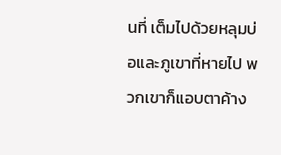นที่ เต็มไปด้วยหลุมบ่อและภูเขาที่หายไป พวกเขาก็แอบตาค้าง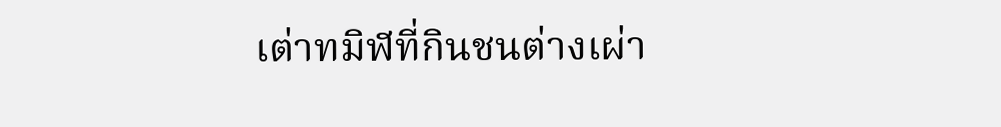เต่าทมิฬที่กินชนต่างเผ่า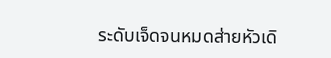ระดับเจ็ดจนหมดส่ายหัวเดิ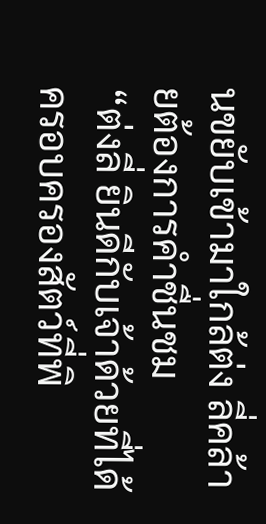นขยับเข้ามาใกล้ต่ง ลี่คล้ายต้องการคำชื่นชม
“ต่งลี่ ยินดีกับเจ้าด้วยที่ได้ครอบครองสัตว์ที่พิ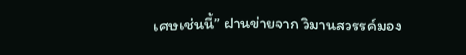เศษเช่นนี้” ฝานข่ายจาก วิมานสวรรค์มอง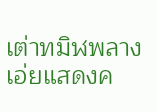เต่าทมิฬพลางเอ่ยแสดงค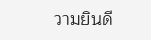วามยินดี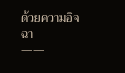ด้วยความอิจฉา
——